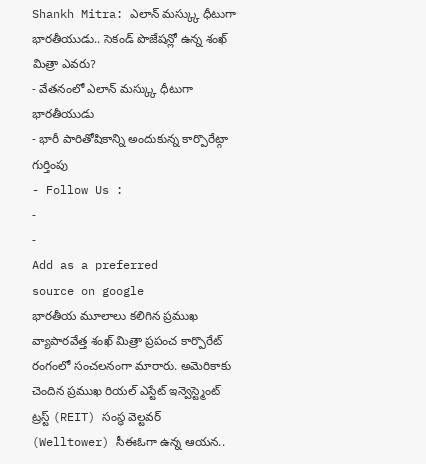Shankh Mitra: ఎలాన్ మస్క్కు ధీటుగా భారతీయుడు.. సెకండ్ పొజేషన్లో ఉన్న శంఖ్ మిత్రా ఎవరు?
- వేతనంలో ఎలాన్ మస్క్కు ధీటుగా భారతీయుడు
- భారీ పారితోషికాన్ని అందుకున్న కార్పొరేట్గా గుర్తింపు
- Follow Us :
-
-
Add as a preferred
source on google
భారతీయ మూలాలు కలిగిన ప్రముఖ వ్యాపారవేత్త శంఖ్ మిత్రా ప్రపంచ కార్పొరేట్ రంగంలో సంచలనంగా మారారు. అమెరికాకు చెందిన ప్రముఖ రియల్ ఎస్టేట్ ఇన్వెస్ట్మెంట్ ట్రస్ట్ (REIT) సంస్థ వెల్టవర్ (Welltower) సీఈఓగా ఉన్న ఆయన..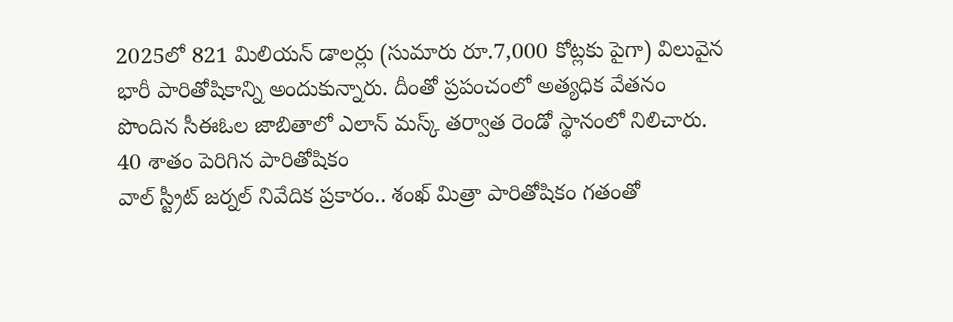2025లో 821 మిలియన్ డాలర్లు (సుమారు రూ.7,000 కోట్లకు పైగా) విలువైన భారీ పారితోషికాన్ని అందుకున్నారు. దీంతో ప్రపంచంలో అత్యధిక వేతనం పొందిన సీఈఓల జాబితాలో ఎలాన్ మస్క్ తర్వాత రెండో స్థానంలో నిలిచారు.
40 శాతం పెరిగిన పారితోషికం
వాల్ స్ట్రీట్ జర్నల్ నివేదిక ప్రకారం.. శంఖ్ మిత్రా పారితోషికం గతంతో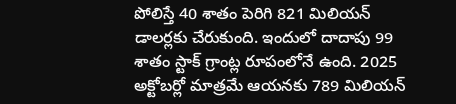పోలిస్తే 40 శాతం పెరిగి 821 మిలియన్ డాలర్లకు చేరుకుంది. ఇందులో దాదాపు 99 శాతం స్టాక్ గ్రాంట్ల రూపంలోనే ఉంది. 2025 అక్టోబర్లో మాత్రమే ఆయనకు 789 మిలియన్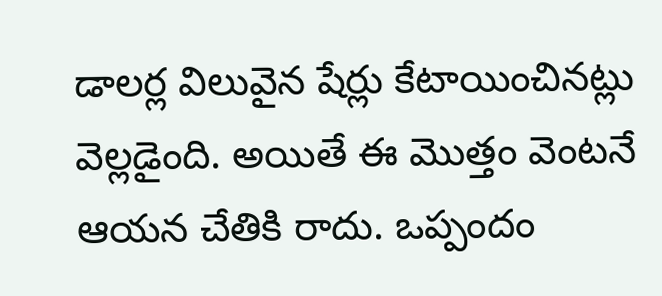డాలర్ల విలువైన షేర్లు కేటాయించినట్లు వెల్లడైంది. అయితే ఈ మొత్తం వెంటనే ఆయన చేతికి రాదు. ఒప్పందం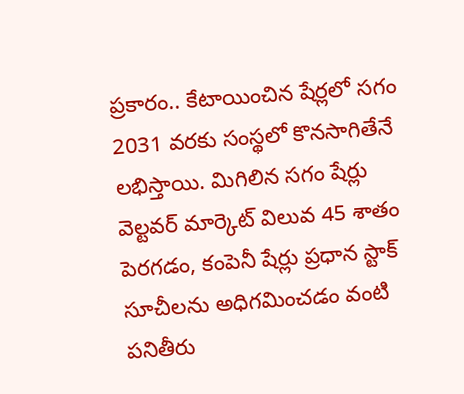ప్రకారం.. కేటాయించిన షేర్లలో సగం 2031 వరకు సంస్థలో కొనసాగితేనే లభిస్తాయి. మిగిలిన సగం షేర్లు వెల్టవర్ మార్కెట్ విలువ 45 శాతం పెరగడం, కంపెనీ షేర్లు ప్రధాన స్టాక్ సూచీలను అధిగమించడం వంటి పనితీరు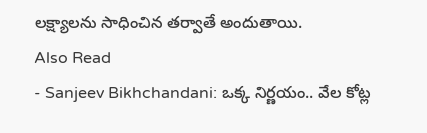లక్ష్యాలను సాధించిన తర్వాతే అందుతాయి.
Also Read
- Sanjeev Bikhchandani: ఒక్క నిర్ణయం.. వేల కోట్ల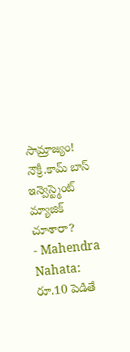సామ్రాజ్యం! నౌక్రీ.కామ్ బాస్ ఇన్వెస్ట్మెంట్ మ్యాజిక్ చూశారా?
- Mahendra Nahata: రూ.10 పెడితే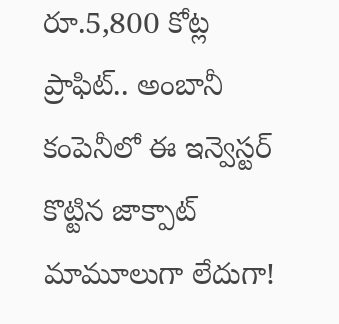రూ.5,800 కోట్ల ప్రాఫిట్.. అంబానీ కంపెనీలో ఈ ఇన్వెస్టర్ కొట్టిన జాక్పాట్ మామూలుగా లేదుగా!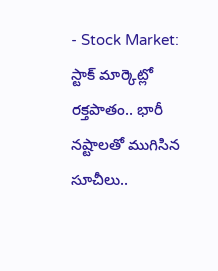- Stock Market: స్టాక్ మార్కెట్లో రక్తపాతం.. భారీ నష్టాలతో ముగిసిన సూచీలు..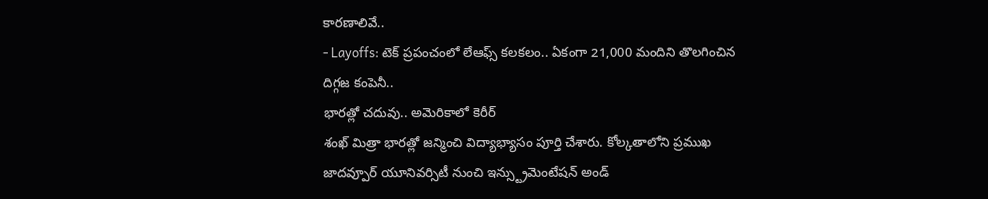కారణాలివే..
- Layoffs: టెక్ ప్రపంచంలో లేఆఫ్స్ కలకలం.. ఏకంగా 21,000 మందిని తొలగించిన దిగ్గజ కంపెనీ..
భారత్లో చదువు.. అమెరికాలో కెరీర్
శంఖ్ మిత్రా భారత్లో జన్మించి విద్యాభ్యాసం పూర్తి చేశారు. కోల్కతాలోని ప్రముఖ జాదవ్పూర్ యూనివర్సిటీ నుంచి ఇన్స్ట్రుమెంటేషన్ అండ్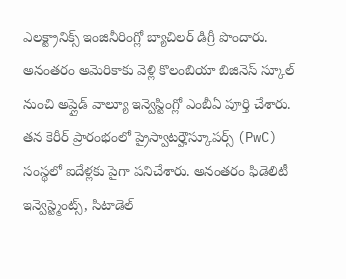ఎలక్ట్రానిక్స్ ఇంజినీరింగ్లో బ్యాచిలర్ డిగ్రీ పొందారు. అనంతరం అమెరికాకు వెళ్లి కొలంబియా బిజినెస్ స్కూల్ నుంచి అప్లైడ్ వాల్యూ ఇన్వెస్టింగ్లో ఎంబీఏ పూర్తి చేశారు. తన కెరీర్ ప్రారంభంలో ప్రైస్వాటర్హౌస్కూపర్స్ (PwC) సంస్థలో ఐదేళ్లకు పైగా పనిచేశారు. అనంతరం ఫిడెలిటీ ఇన్వెస్ట్మెంట్స్, సిటాడెల్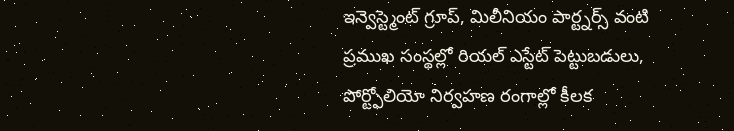ఇన్వెస్ట్మెంట్ గ్రూప్, మిలీనియం పార్ట్నర్స్ వంటి ప్రముఖ సంస్థల్లో రియల్ ఎస్టేట్ పెట్టుబడులు, పోర్ట్ఫోలియో నిర్వహణ రంగాల్లో కీలక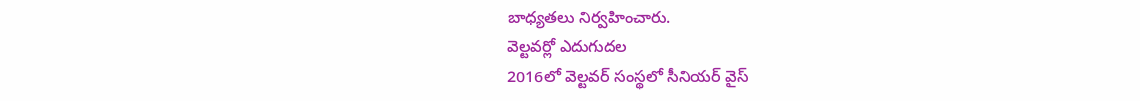బాధ్యతలు నిర్వహించారు.
వెల్టవర్లో ఎదుగుదల
2016లో వెల్టవర్ సంస్థలో సీనియర్ వైస్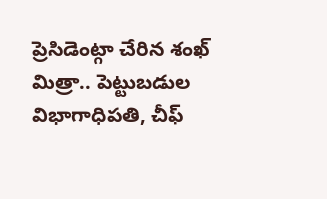ప్రెసిడెంట్గా చేరిన శంఖ్ మిత్రా.. పెట్టుబడుల విభాగాధిపతి, చీఫ్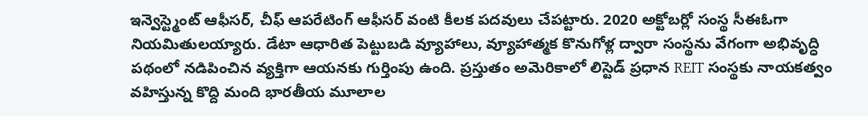ఇన్వెస్ట్మెంట్ ఆఫీసర్, చీఫ్ ఆపరేటింగ్ ఆఫీసర్ వంటి కీలక పదవులు చేపట్టారు. 2020 అక్టోబర్లో సంస్థ సీఈఓగా నియమితులయ్యారు. డేటా ఆధారిత పెట్టుబడి వ్యూహాలు, వ్యూహాత్మక కొనుగోళ్ల ద్వారా సంస్థను వేగంగా అభివృద్ధి పథంలో నడిపించిన వ్యక్తిగా ఆయనకు గుర్తింపు ఉంది. ప్రస్తుతం అమెరికాలో లిస్టెడ్ ప్రధాన REIT సంస్థకు నాయకత్వం వహిస్తున్న కొద్ది మంది భారతీయ మూలాల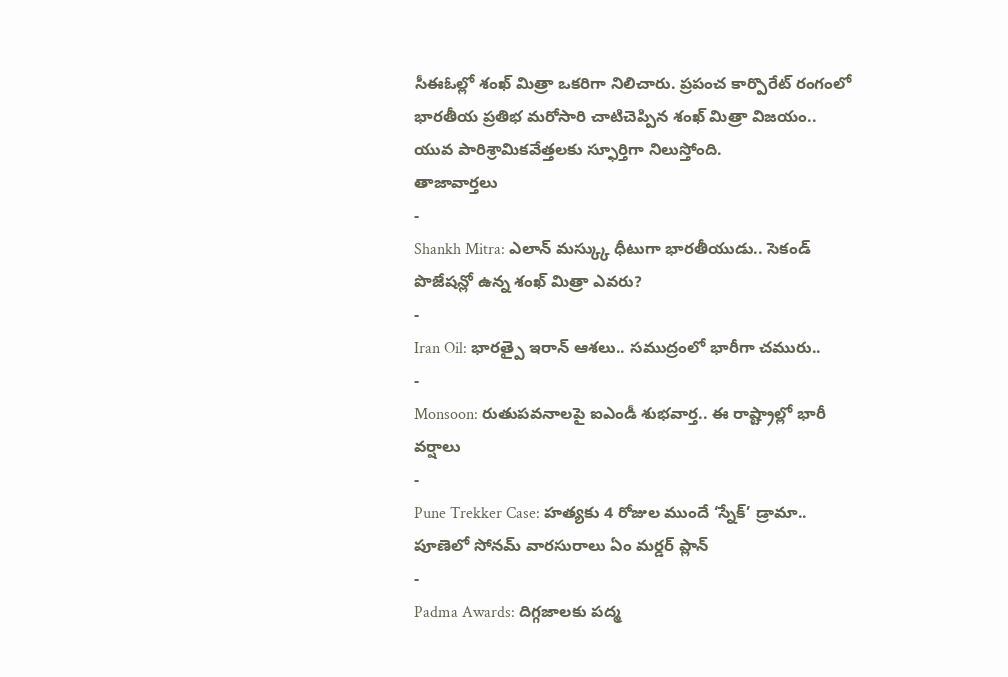సీఈఓల్లో శంఖ్ మిత్రా ఒకరిగా నిలిచారు. ప్రపంచ కార్పొరేట్ రంగంలో భారతీయ ప్రతిభ మరోసారి చాటిచెప్పిన శంఖ్ మిత్రా విజయం.. యువ పారిశ్రామికవేత్తలకు స్ఫూర్తిగా నిలుస్తోంది.
తాజావార్తలు
-
Shankh Mitra: ఎలాన్ మస్క్కు ధీటుగా భారతీయుడు.. సెకండ్ పొజేషన్లో ఉన్న శంఖ్ మిత్రా ఎవరు?
-
Iran Oil: భారత్పై ఇరాన్ ఆశలు.. సముద్రంలో భారీగా చమురు..
-
Monsoon: రుతుపవనాలపై ఐఎండీ శుభవార్త.. ఈ రాష్ట్రాల్లో భారీ వర్షాలు
-
Pune Trekker Case: హత్యకు 4 రోజుల ముందే ‘స్నేక్’ డ్రామా.. పూణెలో సోనమ్ వారసురాలు ఏం మర్డర్ ప్లాన్
-
Padma Awards: దిగ్గజాలకు పద్మ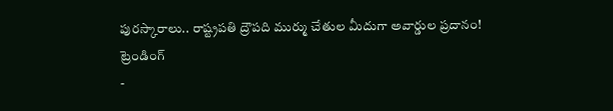పురస్కారాలు.. రాష్ట్రపతి ద్రౌపది ముర్ము చేతుల మీదుగా అవార్డుల ప్రదానం!
ట్రెండింగ్
-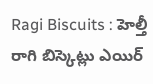Ragi Biscuits : హెల్తీ రాగి బిస్కెట్లు ఎయిర్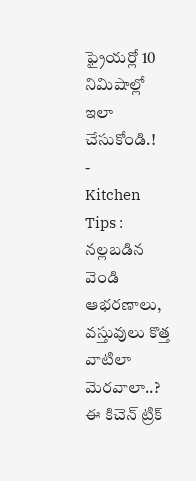ఫ్రైయర్లో 10 నిమిషాల్లో ఇలా చేసుకోండి.!
-
Kitchen Tips : నల్లబడిన వెండి ఆభరణాలు, వస్తువులు కొత్త వాటిలా మెరవాలా..? ఈ కిచెన్ ట్రిక్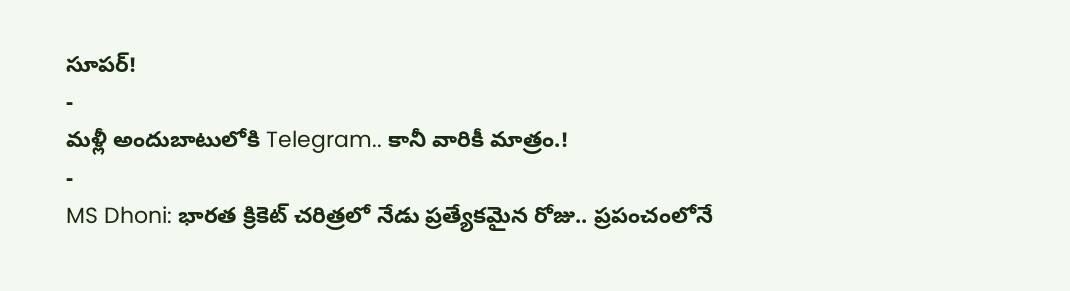సూపర్!
-
మళ్లీ అందుబాటులోకి Telegram.. కానీ వారికీ మాత్రం.!
-
MS Dhoni: భారత క్రికెట్ చరిత్రలో నేడు ప్రత్యేకమైన రోజు.. ప్రపంచంలోనే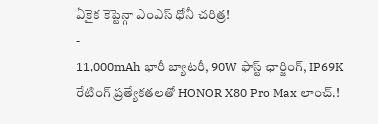ఏకైక కెప్టెన్గా ఎంఎస్ ధోనీ చరిత్ర!
-
11,000mAh భారీ బ్యాటరీ, 90W ఫాస్ట్ ఛార్జింగ్, IP69K రేటింగ్ ప్రత్యేకతలతో HONOR X80 Pro Max లాంచ్.!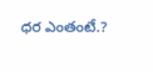ధర ఎంతంటే.?